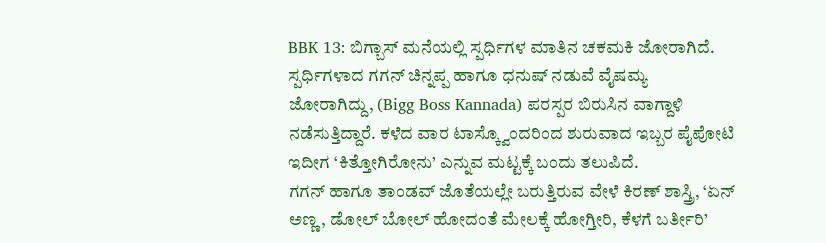BBK 13: ಬಿಗ್ಬಾಸ್ ಮನೆಯಲ್ಲಿ ಸ್ಪರ್ಧಿಗಳ ಮಾತಿನ ಚಕಮಕಿ ಜೋರಾಗಿದೆ. ಸ್ಪರ್ಧಿಗಳಾದ ಗಗನ್ ಚಿನ್ನಪ್ಪ ಹಾಗೂ ಧನುಷ್ ನಡುವೆ ವೈಷಮ್ಯ ಜೋರಾಗಿದ್ದು, (Bigg Boss Kannada) ಪರಸ್ಪರ ಬಿರುಸಿನ ವಾಗ್ದಾಳಿ ನಡೆಸುತ್ತಿದ್ದಾರೆ. ಕಳೆದ ವಾರ ಟಾಸ್ಕ್ವೊಂದರಿಂದ ಶುರುವಾದ ಇಬ್ಬರ ಪೈಪೋಟಿ ಇದೀಗ ‘ಕಿತ್ತೋಗಿರೋನು’ ಎನ್ನುವ ಮಟ್ಟಕ್ಕೆ ಬಂದು ತಲುಪಿದೆ.
ಗಗನ್ ಹಾಗೂ ತಾಂಡವ್ ಜೊತೆಯಲ್ಲೇ ಬರುತ್ತಿರುವ ವೇಳೆ ಕಿರಣ್ ಶಾಸ್ತ್ರಿ, ‘ಏನ್ ಅಣ್ಣ, ಡೋಲ್ ಬೋಲ್ ಹೋದಂತೆ ಮೇಲಕ್ಕೆ ಹೋಗ್ತೀರಿ, ಕೆಳಗೆ ಬರ್ತೀರಿ’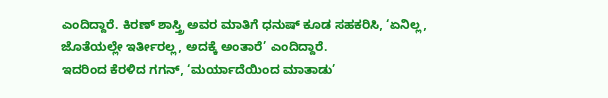ಎಂದಿದ್ದಾರೆ. ಕಿರಣ್ ಶಾಸ್ತ್ರಿ ಅವರ ಮಾತಿಗೆ ಧನುಷ್ ಕೂಡ ಸಹಕರಿಸಿ, ‘ಏನಿಲ್ಲ, ಜೊತೆಯಲ್ಲೇ ಇರ್ತೀರಲ್ಲ, ಅದಕ್ಕೆ ಅಂತಾರೆ’ ಎಂದಿದ್ದಾರೆ.
ಇದರಿಂದ ಕೆರಳಿದ ಗಗನ್, ‘ಮರ್ಯಾದೆಯಿಂದ ಮಾತಾಡು’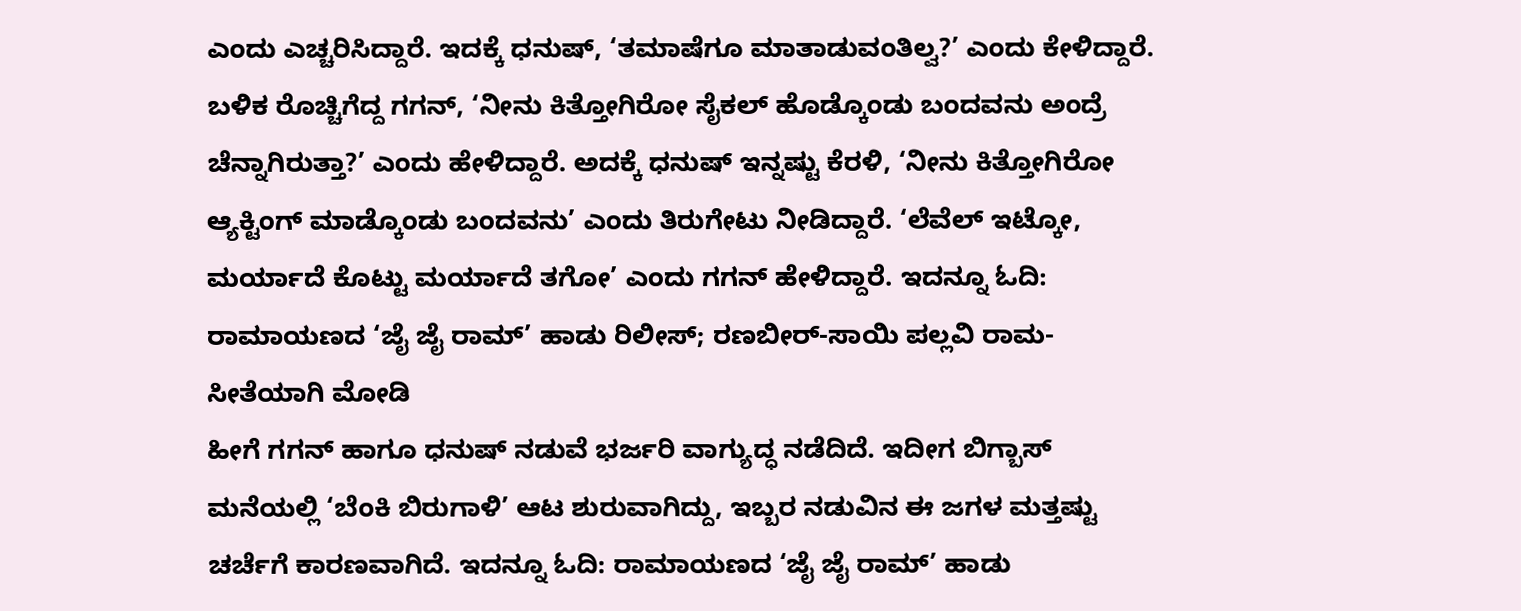ಎಂದು ಎಚ್ಚರಿಸಿದ್ದಾರೆ. ಇದಕ್ಕೆ ಧನುಷ್, ‘ತಮಾಷೆಗೂ ಮಾತಾಡುವಂತಿಲ್ವ?’ ಎಂದು ಕೇಳಿದ್ದಾರೆ. ಬಳಿಕ ರೊಚ್ಚಿಗೆದ್ದ ಗಗನ್, ‘ನೀನು ಕಿತ್ತೋಗಿರೋ ಸೈಕಲ್ ಹೊಡ್ಕೊಂಡು ಬಂದವನು ಅಂದ್ರೆ ಚೆನ್ನಾಗಿರುತ್ತಾ?’ ಎಂದು ಹೇಳಿದ್ದಾರೆ. ಅದಕ್ಕೆ ಧನುಷ್ ಇನ್ನಷ್ಟು ಕೆರಳಿ, ‘ನೀನು ಕಿತ್ತೋಗಿರೋ ಆ್ಯಕ್ಟಿಂಗ್ ಮಾಡ್ಕೊಂಡು ಬಂದವನು’ ಎಂದು ತಿರುಗೇಟು ನೀಡಿದ್ದಾರೆ. ‘ಲೆವೆಲ್ ಇಟ್ಕೋ, ಮರ್ಯಾದೆ ಕೊಟ್ಟು ಮರ್ಯಾದೆ ತಗೋ’ ಎಂದು ಗಗನ್ ಹೇಳಿದ್ದಾರೆ. ಇದನ್ನೂ ಓದಿ: ರಾಮಾಯಣದ ‘ಜೈ ಜೈ ರಾಮ್’ ಹಾಡು ರಿಲೀಸ್; ರಣಬೀರ್-ಸಾಯಿ ಪಲ್ಲವಿ ರಾಮ-ಸೀತೆಯಾಗಿ ಮೋಡಿ
ಹೀಗೆ ಗಗನ್ ಹಾಗೂ ಧನುಷ್ ನಡುವೆ ಭರ್ಜರಿ ವಾಗ್ಯುದ್ಧ ನಡೆದಿದೆ. ಇದೀಗ ಬಿಗ್ಬಾಸ್ ಮನೆಯಲ್ಲಿ ‘ಬೆಂಕಿ ಬಿರುಗಾಳಿ’ ಆಟ ಶುರುವಾಗಿದ್ದು, ಇಬ್ಬರ ನಡುವಿನ ಈ ಜಗಳ ಮತ್ತಷ್ಟು ಚರ್ಚೆಗೆ ಕಾರಣವಾಗಿದೆ. ಇದನ್ನೂ ಓದಿ: ರಾಮಾಯಣದ ‘ಜೈ ಜೈ ರಾಮ್’ ಹಾಡು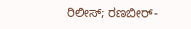ರಿಲೀಸ್; ರಣಬೀರ್-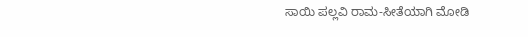ಸಾಯಿ ಪಲ್ಲವಿ ರಾಮ-ಸೀತೆಯಾಗಿ ಮೋಡಿ